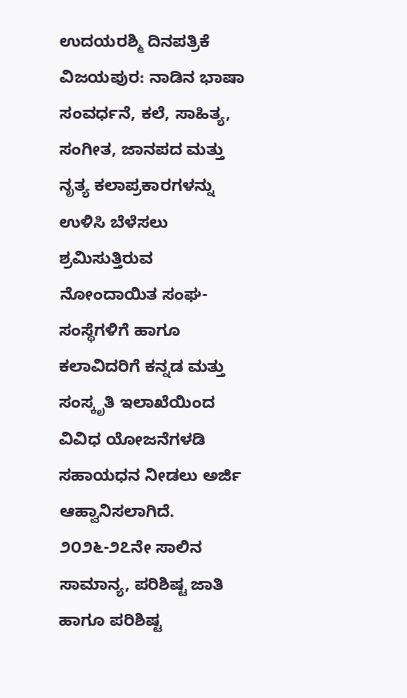ಉದಯರಶ್ಮಿ ದಿನಪತ್ರಿಕೆ
ವಿಜಯಪುರ: ನಾಡಿನ ಭಾಷಾ ಸಂವರ್ಧನೆ, ಕಲೆ, ಸಾಹಿತ್ಯ, ಸಂಗೀತ, ಜಾನಪದ ಮತ್ತು ನೃತ್ಯ ಕಲಾಪ್ರಕಾರಗಳನ್ನು ಉಳಿಸಿ ಬೆಳೆಸಲು ಶ್ರಮಿಸುತ್ತಿರುವ ನೋಂದಾಯಿತ ಸಂಘ-ಸಂಸ್ಥೆಗಳಿಗೆ ಹಾಗೂ ಕಲಾವಿದರಿಗೆ ಕನ್ನಡ ಮತ್ತು ಸಂಸ್ಕೃತಿ ಇಲಾಖೆಯಿಂದ ವಿವಿಧ ಯೋಜನೆಗಳಡಿ ಸಹಾಯಧನ ನೀಡಲು ಅರ್ಜಿ ಆಹ್ವಾನಿಸಲಾಗಿದೆ.
೨೦೨೬-೨೭ನೇ ಸಾಲಿನ ಸಾಮಾನ್ಯ, ಪರಿಶಿಷ್ಟ ಜಾತಿ ಹಾಗೂ ಪರಿಶಿಷ್ಟ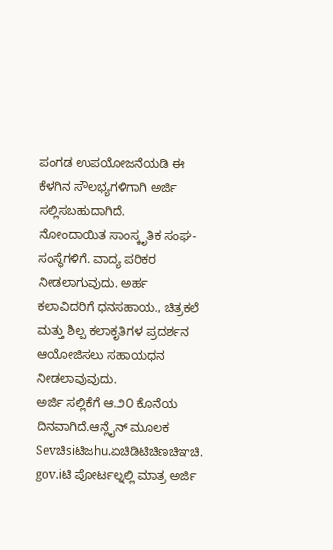ಪಂಗಡ ಉಪಯೋಜನೆಯಡಿ ಈ ಕೆಳಗಿನ ಸೌಲಭ್ಯಗಳಿಗಾಗಿ ಅರ್ಜಿ ಸಲ್ಲಿಸಬಹುದಾಗಿದೆ.
ನೋಂದಾಯಿತ ಸಾಂಸ್ಕೃತಿಕ ಸಂಘ-ಸಂಸ್ಥೆಗಳಿಗೆ. ವಾದ್ಯ ಪರಿಕರ ನೀಡಲಾಗುವುದು. ಅರ್ಹ ಕಲಾವಿದರಿಗೆ ಧನಸಹಾಯ., ಚಿತ್ರಕಲೆ ಮತ್ತು ಶಿಲ್ಪ ಕಲಾಕೃತಿಗಳ ಪ್ರದರ್ಶನ ಆಯೋಜಿಸಲು ಸಹಾಯಧನ ನೀಡಲಾವುವುದು.
ಅರ್ಜಿ ಸಲ್ಲಿಕೆಗೆ ಆ.೨೦ ಕೊನೆಯ ದಿನವಾಗಿದೆ.ಆನ್ಲೈನ್ ಮೂಲಕ Sevಚಿsiಟಿಜhu.ಏಚಿಡಿಟಿಚಿಣಚಿಞಚಿ.
gov.iಟಿ ಪೋರ್ಟಲ್ನಲ್ಲಿ ಮಾತ್ರ ಅರ್ಜಿ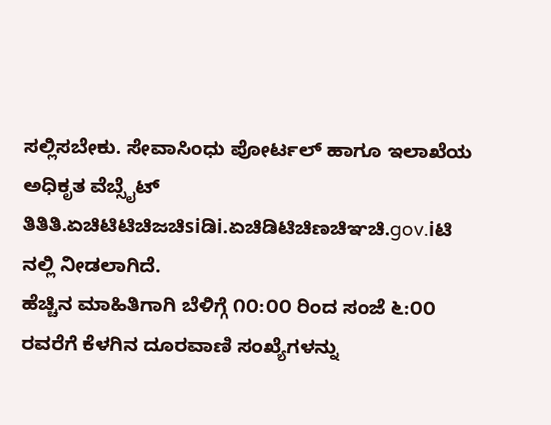ಸಲ್ಲಿಸಬೇಕು. ಸೇವಾಸಿಂಧು ಪೋರ್ಟಲ್ ಹಾಗೂ ಇಲಾಖೆಯ ಅಧಿಕೃತ ವೆಬ್ಸೈಟ್ ತಿತಿತಿ.ಏಚಿಟಿಟಿಚಿಜಚಿsiಡಿi.ಏಚಿಡಿಟಿಚಿಣಚಿಞಚಿ.gov.iಟಿ ನಲ್ಲಿ ನೀಡಲಾಗಿದೆ.
ಹೆಚ್ಚಿನ ಮಾಹಿತಿಗಾಗಿ ಬೆಳಿಗ್ಗೆ ೧೦:೦೦ ರಿಂದ ಸಂಜೆ ೬:೦೦ ರವರೆಗೆ ಕೆಳಗಿನ ದೂರವಾಣಿ ಸಂಖ್ಯೆಗಳನ್ನು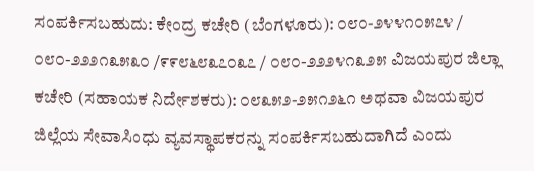ಸಂಪರ್ಕಿಸಬಹುದು: ಕೇಂದ್ರ ಕಚೇರಿ (ಬೆಂಗಳೂರು): ೦೮೦-೨೪೪೧೦೫೭೪ / ೦೮೦-೨೨೨೧೩೫೩೦ /೯೯೮೬೮೩೭೦೩೭ / ೦೮೦-೨೨೨೪೧೩೨೫ ವಿಜಯಪುರ ಜಿಲ್ಲಾ ಕಚೇರಿ (ಸಹಾಯಕ ನಿರ್ದೇಶಕರು): ೦೮೩೫೨-೨೫೧೨೬೧ ಅಥವಾ ವಿಜಯಪುರ ಜಿಲ್ಲೆಯ ಸೇವಾಸಿಂಧು ವ್ಯವಸ್ಥಾಪಕರನ್ನು ಸಂಪರ್ಕಿಸಬಹುದಾಗಿದೆ ಎಂದು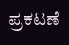ಪ್ರಕಟಣೆ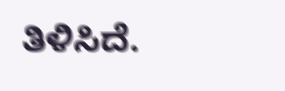ತಿಳಿಸಿದೆ.